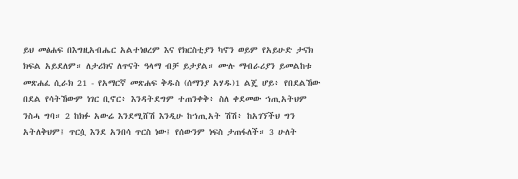ይህ መፅሐፍ በእግዚአብሔር አልተነፀረም እና የክርስቲያን ካኖን ወይም የአይሁድ ታናክ ክፍል አይደለም። ለታሪክና ለጥናት ዓላማ ብቻ ይታያል። ሙሉ ማብራሪያን ይመልከቱ መጽሐፈ ሲራክ 21 - የአማርኛ መጽሐፍ ቅዱስ (ሰማንያ አሃዱ)1 ልጄ ሆይ፥ የበደልኸው በደል የሳትኸውም ነገር ቢኖር፥ እንዳትደግም ተጠንቀቅ፥ ስለ ቀደመው ኀጢአትህም ንስሓ ግባ። 2 ከክፉ አውሬ እንደሚሸሽ እንዲሁ ከኀጢአት ሽሽ፥ ከአገኘችህ ግን አትለቅህም፤ ጥርሷ እንደ አንበሳ ጥርስ ነው፤ የሰውንም ነፍስ ታጠፋለች። 3 ሁለት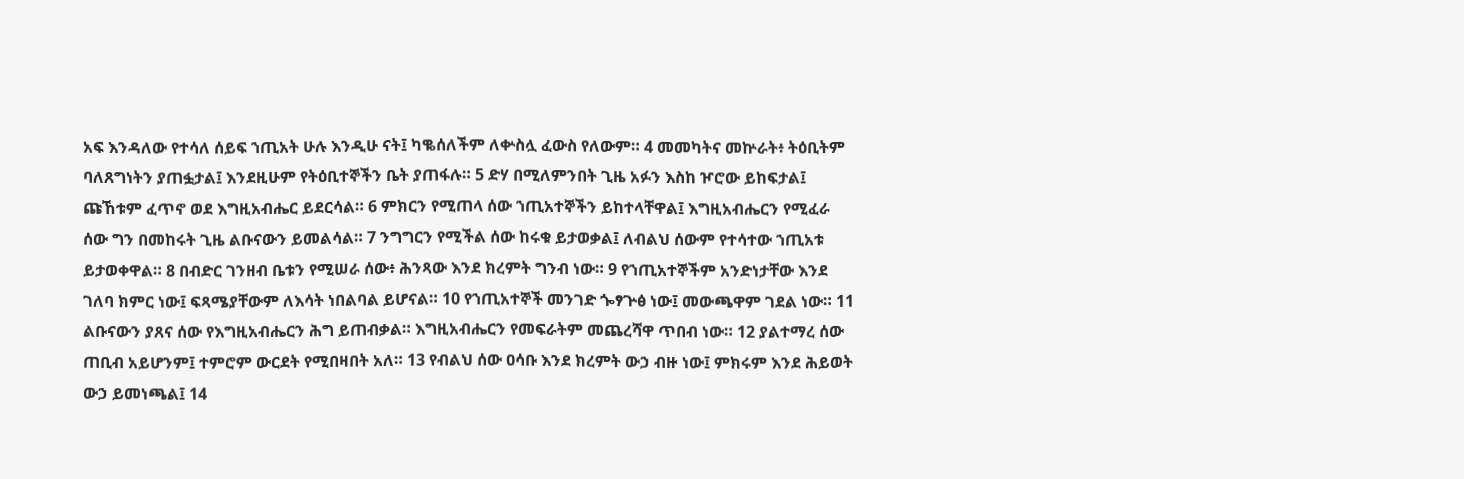አፍ እንዳለው የተሳለ ሰይፍ ኀጢአት ሁሉ እንዲሁ ናት፤ ካቈሰለችም ለቍስሏ ፈውስ የለውም። 4 መመካትና መኵራት፥ ትዕቢትም ባለጸግነትን ያጠፏታል፤ እንደዚሁም የትዕቢተኞችን ቤት ያጠፋሉ። 5 ድሃ በሚለምንበት ጊዜ አፉን እስከ ዦሮው ይከፍታል፤ ጩኸቱም ፈጥኖ ወደ እግዚአብሔር ይደርሳል። 6 ምክርን የሚጠላ ሰው ኀጢአተኞችን ይከተላቸዋል፤ እግዚአብሔርን የሚፈራ ሰው ግን በመከሩት ጊዜ ልቡናውን ይመልሳል። 7 ንግግርን የሚችል ሰው ከሩቁ ይታወቃል፤ ለብልህ ሰውም የተሳተው ኀጢአቱ ይታወቀዋል። 8 በብድር ገንዘብ ቤቱን የሚሠራ ሰው፥ ሕንጻው እንደ ክረምት ግንብ ነው። 9 የኀጢአተኞችም አንድነታቸው እንደ ገለባ ክምር ነው፤ ፍጻሜያቸውም ለእሳት ነበልባል ይሆናል። 10 የኀጢአተኞች መንገድ ጐፃጕፅ ነው፤ መውጫዋም ገደል ነው። 11 ልቡናውን ያጸና ሰው የእግዚአብሔርን ሕግ ይጠብቃል። እግዚአብሔርን የመፍራትም መጨረሻዋ ጥበብ ነው። 12 ያልተማረ ሰው ጠቢብ አይሆንም፤ ተምሮም ውርደት የሚበዛበት አለ። 13 የብልህ ሰው ዐሳቡ እንደ ክረምት ውኃ ብዙ ነው፤ ምክሩም እንደ ሕይወት ውኃ ይመነጫል፤ 14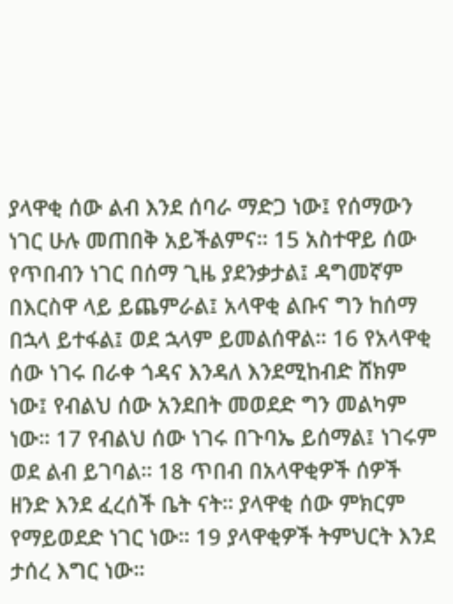ያላዋቂ ሰው ልብ እንደ ሰባራ ማድጋ ነው፤ የሰማውን ነገር ሁሉ መጠበቅ አይችልምና። 15 አስተዋይ ሰው የጥበብን ነገር በሰማ ጊዜ ያደንቃታል፤ ዳግመኛም በእርስዋ ላይ ይጨምራል፤ አላዋቂ ልቡና ግን ከሰማ በኋላ ይተፋል፤ ወደ ኋላም ይመልሰዋል። 16 የአላዋቂ ሰው ነገሩ በራቀ ጎዳና እንዳለ እንደሚከብድ ሸክም ነው፤ የብልህ ሰው አንደበት መወደድ ግን መልካም ነው። 17 የብልህ ሰው ነገሩ በጉባኤ ይሰማል፤ ነገሩም ወደ ልብ ይገባል። 18 ጥበብ በአላዋቂዎች ሰዎች ዘንድ እንደ ፈረሰች ቤት ናት። ያላዋቂ ሰው ምክርም የማይወደድ ነገር ነው። 19 ያላዋቂዎች ትምህርት እንደ ታሰረ እግር ነው።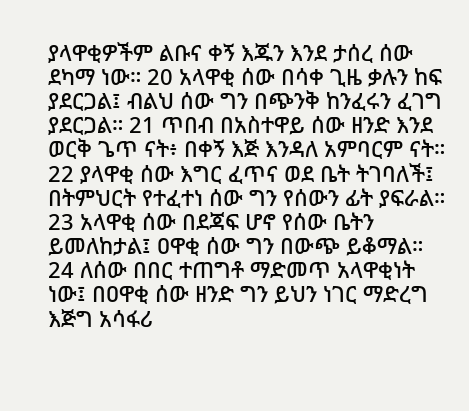ያላዋቂዎችም ልቡና ቀኝ እጁን እንደ ታሰረ ሰው ደካማ ነው። 20 አላዋቂ ሰው በሳቀ ጊዜ ቃሉን ከፍ ያደርጋል፤ ብልህ ሰው ግን በጭንቅ ከንፈሩን ፈገግ ያደርጋል። 21 ጥበብ በአስተዋይ ሰው ዘንድ እንደ ወርቅ ጌጥ ናት፥ በቀኝ እጅ እንዳለ አምባርም ናት። 22 ያላዋቂ ሰው እግር ፈጥና ወደ ቤት ትገባለች፤ በትምህርት የተፈተነ ሰው ግን የሰውን ፊት ያፍራል። 23 አላዋቂ ሰው በደጃፍ ሆኖ የሰው ቤትን ይመለከታል፤ ዐዋቂ ሰው ግን በውጭ ይቆማል። 24 ለሰው በበር ተጠግቶ ማድመጥ አላዋቂነት ነው፤ በዐዋቂ ሰው ዘንድ ግን ይህን ነገር ማድረግ እጅግ አሳፋሪ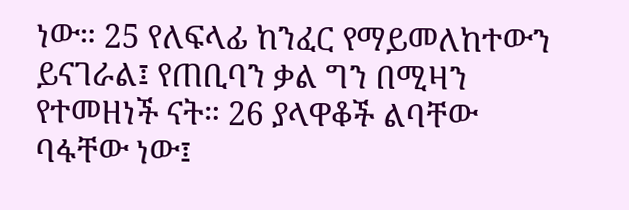ነው። 25 የለፍላፊ ከንፈር የማይመለከተውን ይናገራል፤ የጠቢባን ቃል ግን በሚዛን የተመዘነች ናት። 26 ያላዋቆች ልባቸው ባፋቸው ነው፤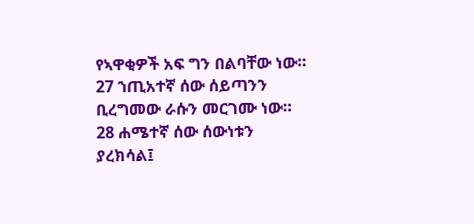የኣዋቂዎች አፍ ግን በልባቸው ነው። 27 ኀጢአተኛ ሰው ሰይጣንን ቢረግመው ራሱን መርገሙ ነው። 28 ሐሜተኛ ሰው ሰውነቱን ያረክሳል፤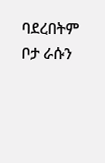ባደረበትም ቦታ ራሱን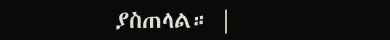ያስጠላል። |